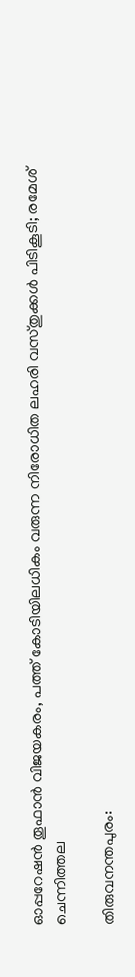ഓപ്പറേഷൻ തൂഫാൻ വിജയകരം, പത്ത് കോടിയിലധികം വരുന്ന നിരോധിത ലഹരി വസ്തുക്കൾ പിടികൂടി; രമേശ്‌ ചെന്നിത്തല

തിരുവനന്തപുരം: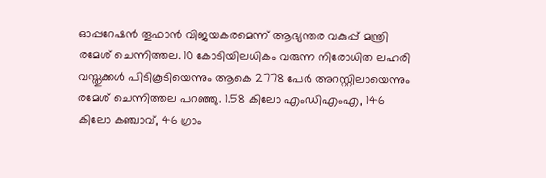ഓപ്പറേഷന്‍ തൂഫാന്‍ വിജയകരമെന്ന് ആഭ്യന്തര വകുപ്പ് മന്ത്രി രമേശ് ചെന്നിത്തല. 10 കോടിയിലധികം വരുന്ന നിരോധിത ലഹരി വസ്തുക്കള്‍ പിടികൂടിയെന്നും ആകെ 2778 പേര്‍ അറസ്റ്റിലായെന്നും രമേശ് ചെന്നിത്തല പറഞ്ഞു. 1.58 കിലോ എംഡിഎംഎ, 146 കിലോ കഞ്ചാവ്, 46 ഗ്രാം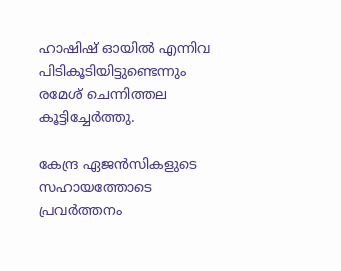ഹാഷിഷ് ഓയില്‍ എന്നിവ പിടികൂടിയിട്ടുണ്ടെന്നും രമേശ് ചെന്നിത്തല കൂട്ടിച്ചേര്‍ത്തു.

കേന്ദ്ര ഏജന്‍സികളുടെ സഹായത്തോടെ പ്രവര്‍ത്തനം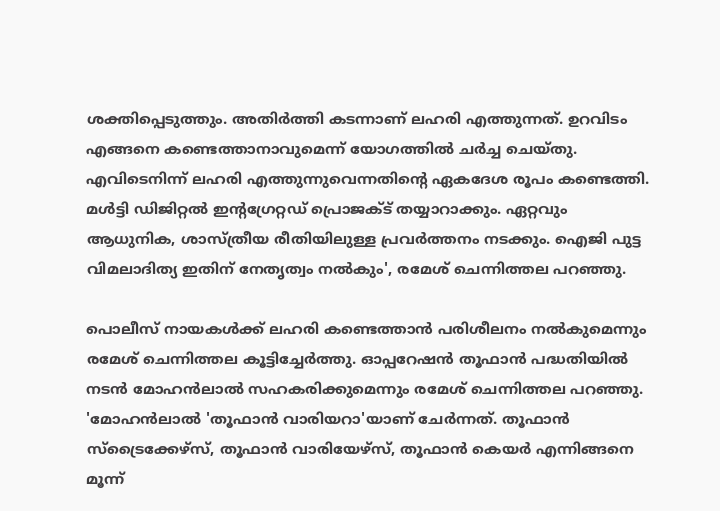ശക്തിപ്പെടുത്തും. അതിര്‍ത്തി കടന്നാണ് ലഹരി എത്തുന്നത്. ഉറവിടം എങ്ങനെ കണ്ടെത്താനാവുമെന്ന് യോഗത്തില്‍ ചര്‍ച്ച ചെയ്തു. എവിടെനിന്ന് ലഹരി എത്തുന്നുവെന്നതിന്റെ ഏകദേശ രൂപം കണ്ടെത്തി. മള്‍ട്ടി ഡിജിറ്റല്‍ ഇന്റഗ്രേറ്റഡ് പ്രൊജക്ട് തയ്യാറാക്കും. ഏറ്റവും ആധുനിക, ശാസ്ത്രീയ രീതിയിലുള്ള പ്രവര്‍ത്തനം നടക്കും. ഐജി പുട്ട വിമലാദിത്യ ഇതിന് നേതൃത്വം നല്‍കും', രമേശ് ചെന്നിത്തല പറഞ്ഞു.

പൊലീസ് നായകള്‍ക്ക് ലഹരി കണ്ടെത്താന്‍ പരിശീലനം നല്‍കുമെന്നും രമേശ് ചെന്നിത്തല കൂട്ടിച്ചേര്‍ത്തു. ഓപ്പറേഷന്‍ തൂഫാന്‍ പദ്ധതിയില്‍ നടന്‍ മോഹന്‍ലാല്‍ സഹകരിക്കുമെന്നും രമേശ് ചെന്നിത്തല പറഞ്ഞു. 'മോഹന്‍ലാല്‍ 'തൂഫാന്‍ വാരിയറാ'യാണ് ചേര്‍ന്നത്. തൂഫാന്‍ സ്‌ട്രൈക്കേഴ്‌സ്, തൂഫാന്‍ വാരിയേഴ്‌സ്, തൂഫാന്‍ കെയര്‍ എന്നിങ്ങനെ മൂന്ന്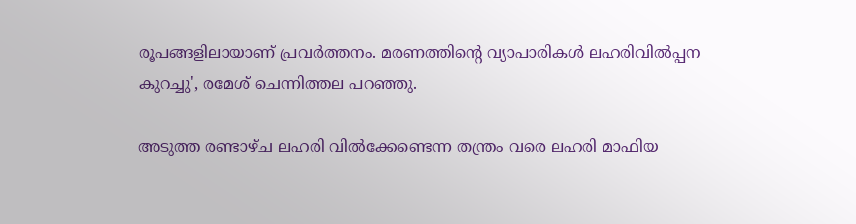രൂപങ്ങളിലായാണ് പ്രവര്‍ത്തനം. മരണത്തിന്റെ വ്യാപാരികള്‍ ലഹരിവില്‍പ്പന കുറച്ചു', രമേശ് ചെന്നിത്തല പറഞ്ഞു.

അടുത്ത രണ്ടാഴ്ച ലഹരി വില്‍ക്കേണ്ടെന്ന തന്ത്രം വരെ ലഹരി മാഫിയ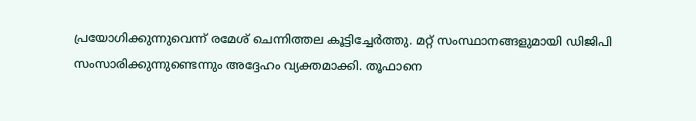പ്രയോഗിക്കുന്നുവെന്ന് രമേശ് ചെന്നിത്തല കൂട്ടിച്ചേര്‍ത്തു. മറ്റ് സംസ്ഥാനങ്ങളുമായി ഡിജിപി സംസാരിക്കുന്നുണ്ടെന്നും അദ്ദേഹം വ്യക്തമാക്കി. തൂഫാനെ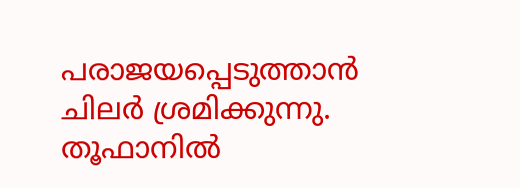പരാജയപ്പെടുത്താന്‍ ചിലര്‍ ശ്രമിക്കുന്നു. തൂഫാനില്‍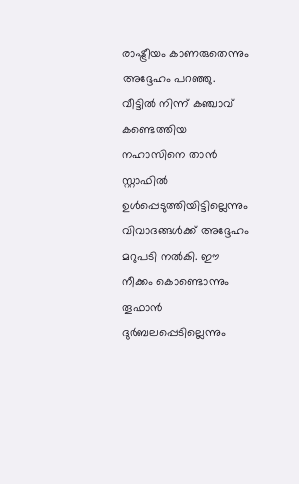രാഷ്ട്രീയം കാണരുതെന്നും അദ്ദേഹം പറഞ്ഞു. വീട്ടില്‍ നിന്ന് കഞ്ചാവ് കണ്ടെത്തിയ നഹാസിനെ താന്‍ സ്റ്റാഫില്‍ ഉള്‍പ്പെടുത്തിയിട്ടില്ലെന്നും വിവാദങ്ങള്‍ക്ക് അദ്ദേഹം മറുപടി നല്‍കി. ഈ നീക്കം കൊണ്ടൊന്നും തൂഫാന്‍ ദുര്‍ബലപ്പെടില്ലെന്നും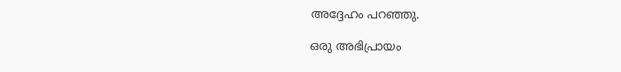അദ്ദേഹം പറഞ്ഞു.

ഒരു അഭിപ്രായം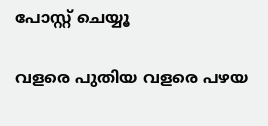പോസ്റ്റ് ചെയ്യൂ

വളരെ പുതിയ വളരെ പഴയ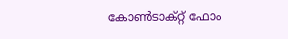കോൺടാക്റ്റ് ഫോം